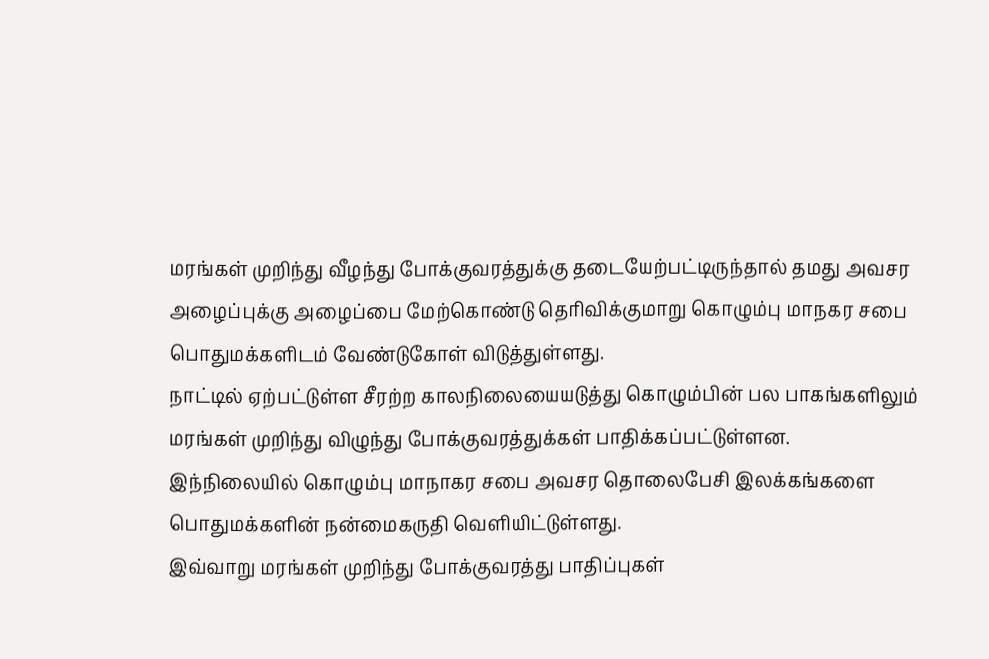மரங்கள் முறிந்து வீழந்து போக்குவரத்துக்கு தடையேற்பட்டிருந்தால் தமது அவசர அழைப்புக்கு அழைப்பை மேற்கொண்டு தெரிவிக்குமாறு கொழும்பு மாநகர சபை பொதுமக்களிடம் வேண்டுகோள் விடுத்துள்ளது.
நாட்டில் ஏற்பட்டுள்ள சீரற்ற காலநிலையையடுத்து கொழும்பின் பல பாகங்களிலும் மரங்கள் முறிந்து விழுந்து போக்குவரத்துக்கள் பாதிக்கப்பட்டுள்ளன.
இந்நிலையில் கொழும்பு மாநாகர சபை அவசர தொலைபேசி இலக்கங்களை பொதுமக்களின் நன்மைகருதி வெளியிட்டுள்ளது.
இவ்வாறு மரங்கள் முறிந்து போக்குவரத்து பாதிப்புகள்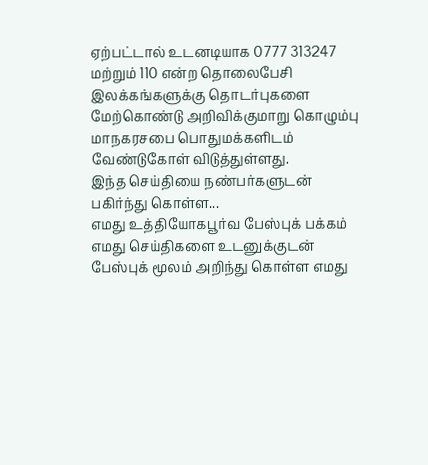ஏற்பட்டால் உடனடியாக 0777 313247 மற்றும் 110 என்ற தொலைபேசி இலக்கங்களுக்கு தொடர்புகளை மேற்கொண்டு அறிவிக்குமாறு கொழும்பு மாநகரசபை பொதுமக்களிடம் வேண்டுகோள் விடுத்துள்ளது.
இந்த செய்தியை நண்பர்களுடன் பகிர்ந்து கொள்ள...
எமது உத்தியோகபூர்வ பேஸ்புக் பக்கம்
எமது செய்திகளை உடனுக்குடன் பேஸ்புக் மூலம் அறிந்து கொள்ள எமது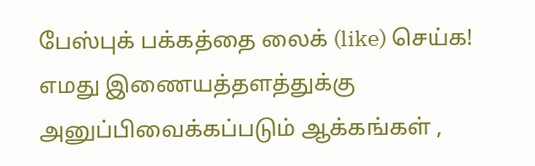பேஸ்புக் பக்கத்தை லைக் (like) செய்க!
எமது இணையத்தளத்துக்கு அனுப்பிவைக்கப்படும் ஆக்கங்கள் ,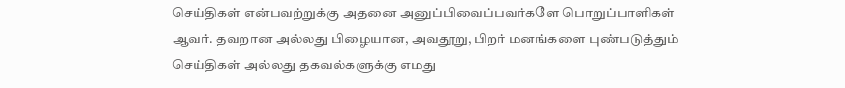செய்திகள் என்பவற்றுக்கு அதனை அனுப்பிவைப்பவர்களே பொறுப்பாளிகள் ஆவர். தவறான அல்லது பிழையான, அவதூறு, பிறர் மனங்களை புண்படுத்தும் செய்திகள் அல்லது தகவல்களுக்கு எமது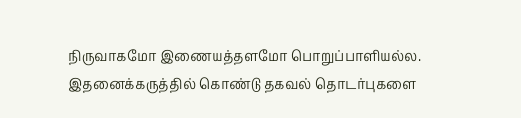நிருவாகமோ இணையத்தளமோ பொறுப்பாளியல்ல. இதனைக்கருத்தில் கொண்டு தகவல் தொடர்புகளை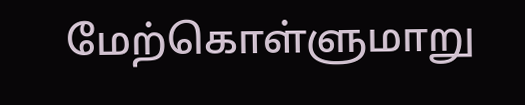மேற்கொள்ளுமாறு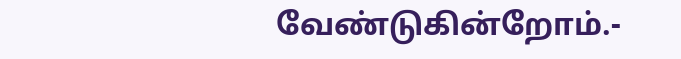வேண்டுகின்றோம்.-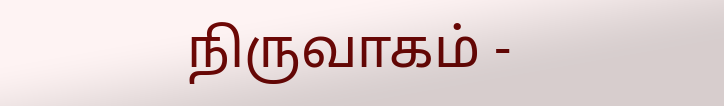நிருவாகம் -